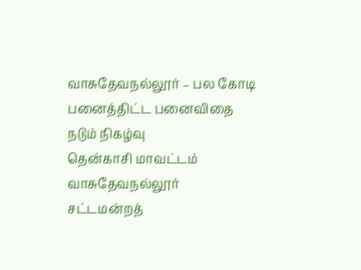வாசுதேவநல்லூர் – பல கோடி பனைத்திட்ட பனைவிதை நடும் நிகழ்வு
தென்காசி மாவட்டம் வாசுதேவநல்லூர் சட்டமன்றத்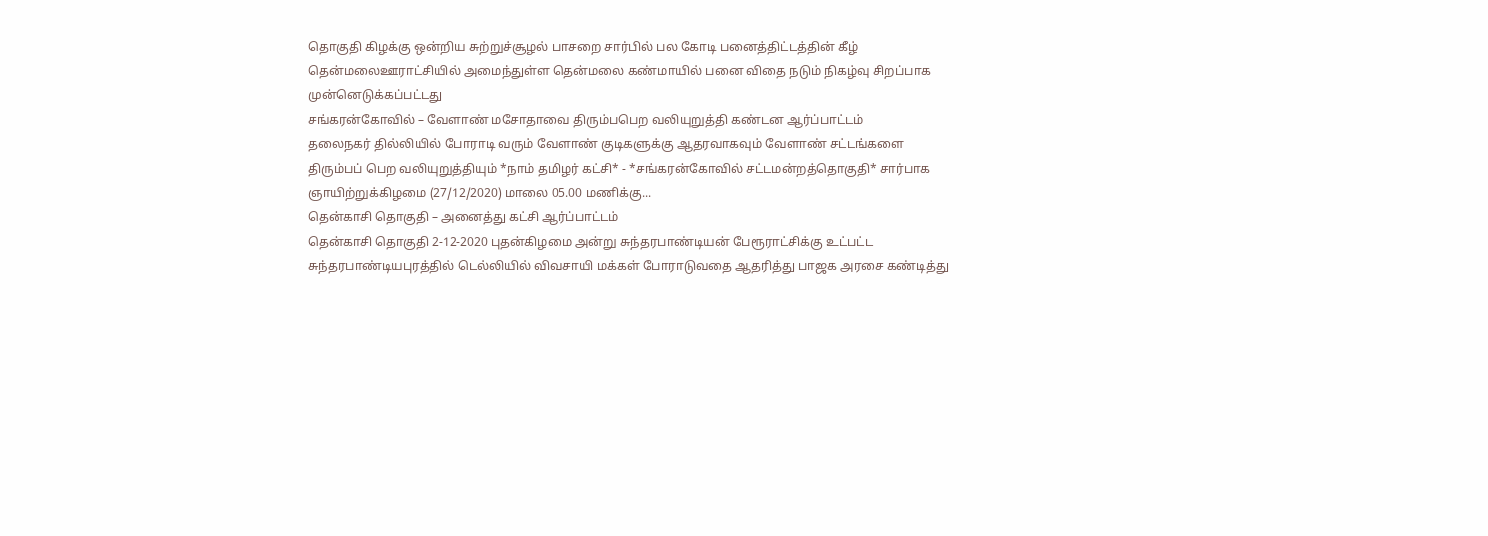தொகுதி கிழக்கு ஒன்றிய சுற்றுச்சூழல் பாசறை சார்பில் பல கோடி பனைத்திட்டத்தின் கீழ்
தென்மலைஊராட்சியில் அமைந்துள்ள தென்மலை கண்மாயில் பனை விதை நடும் நிகழ்வு சிறப்பாக முன்னெடுக்கப்பட்டது
சங்கரன்கோவில் – வேளாண் மசோதாவை திரும்பபெற வலியுறுத்தி கண்டன ஆர்ப்பாட்டம்
தலைநகர் தில்லியில் போராடி வரும் வேளாண் குடிகளுக்கு ஆதரவாகவும் வேளாண் சட்டங்களை திரும்பப் பெற வலியுறுத்தியும் *நாம் தமிழர் கட்சி* - *சங்கரன்கோவில் சட்டமன்றத்தொகுதி* சார்பாக ஞாயிற்றுக்கிழமை (27/12/2020) மாலை 05.00 மணிக்கு...
தென்காசி தொகுதி – அனைத்து கட்சி ஆர்ப்பாட்டம்
தென்காசி தொகுதி 2-12-2020 புதன்கிழமை அன்று சுந்தரபாண்டியன் பேரூராட்சிக்கு உட்பட்ட சுந்தரபாண்டியபுரத்தில் டெல்லியில் விவசாயி மக்கள் போராடுவதை ஆதரித்து பாஜக அரசை கண்டித்து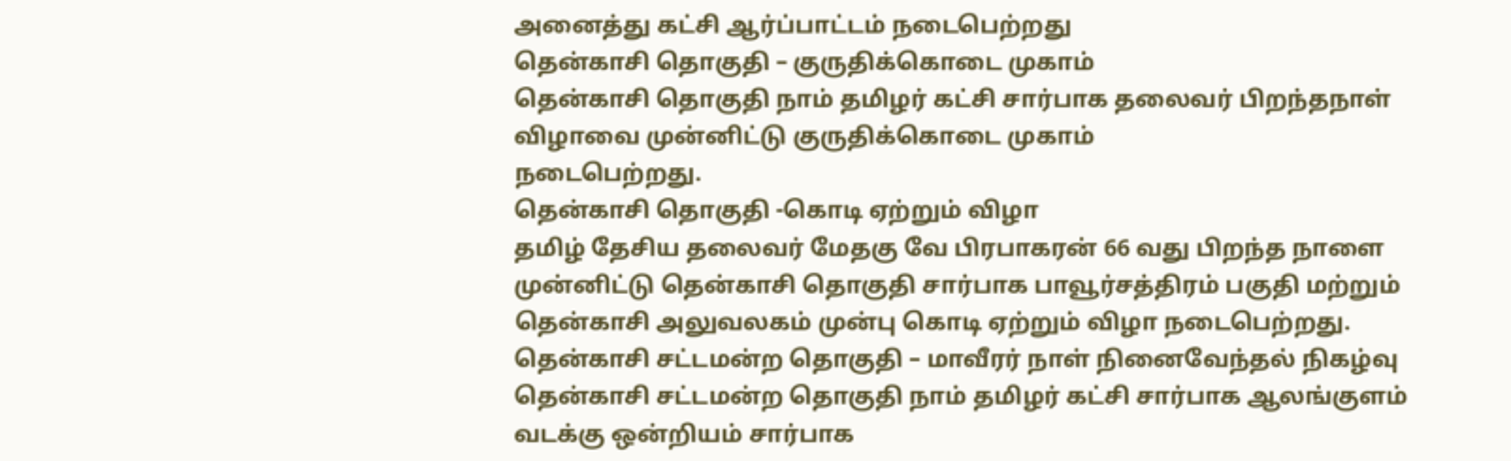அனைத்து கட்சி ஆர்ப்பாட்டம் நடைபெற்றது
தென்காசி தொகுதி – குருதிக்கொடை முகாம்
தென்காசி தொகுதி நாம் தமிழர் கட்சி சார்பாக தலைவர் பிறந்தநாள் விழாவை முன்னிட்டு குருதிக்கொடை முகாம்
நடைபெற்றது.
தென்காசி தொகுதி -கொடி ஏற்றும் விழா
தமிழ் தேசிய தலைவர் மேதகு வே பிரபாகரன் 66 வது பிறந்த நாளை முன்னிட்டு தென்காசி தொகுதி சார்பாக பாவூர்சத்திரம் பகுதி மற்றும் தென்காசி அலுவலகம் முன்பு கொடி ஏற்றும் விழா நடைபெற்றது.
தென்காசி சட்டமன்ற தொகுதி – மாவீரர் நாள் நினைவேந்தல் நிகழ்வு
தென்காசி சட்டமன்ற தொகுதி நாம் தமிழர் கட்சி சார்பாக ஆலங்குளம்
வடக்கு ஒன்றியம் சார்பாக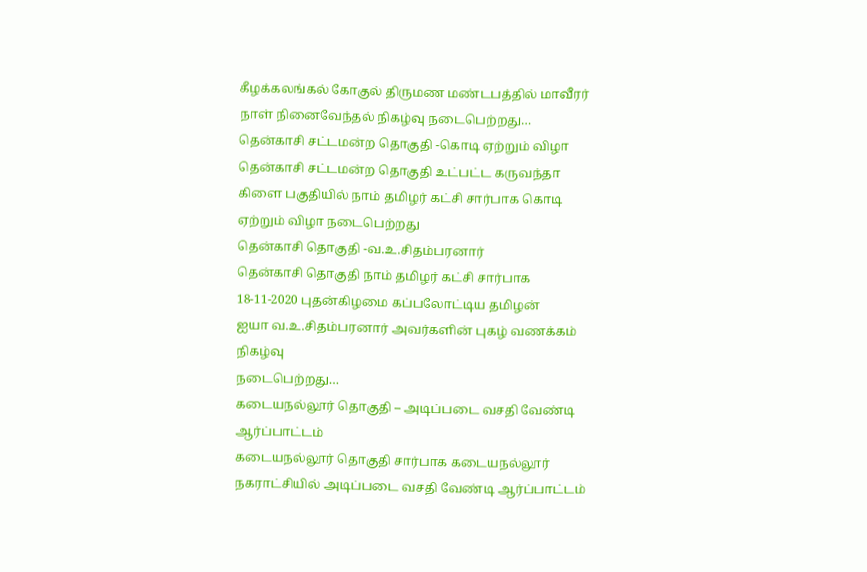கீழக்கலங்கல் கோகுல் திருமண மண்டபத்தில் மாவீரர் நாள் நினைவேந்தல் நிகழ்வு நடைபெற்றது…
தென்காசி சட்டமன்ற தொகுதி -கொடி ஏற்றும் விழா
தென்காசி சட்டமன்ற தொகுதி உட்பட்ட கருவந்தா கிளை பகுதியில் நாம் தமிழர் கட்சி சார்பாக கொடி ஏற்றும் விழா நடைபெற்றது
தென்காசி தொகுதி -வ.உ.சிதம்பரனார்
தென்காசி தொகுதி நாம் தமிழர் கட்சி சார்பாக 18-11-2020 புதன்கிழமை கப்பலோட்டிய தமிழன்
ஐயா வ.உ.சிதம்பரனார் அவர்களின் புகழ் வணக்கம் நிகழ்வு
நடைபெற்றது…
கடையநல்லூர் தொகுதி – அடிப்படை வசதி வேண்டி ஆர்ப்பாட்டம்
கடையநல்லூர் தொகுதி சார்பாக கடையநல்லூர் நகராட்சியில் அடிப்படை வசதி வேண்டி ஆர்ப்பாட்டம்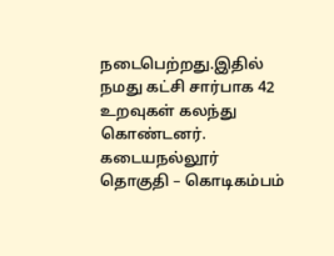நடைபெற்றது.இதில் நமது கட்சி சார்பாக 42 உறவுகள் கலந்து கொண்டனர்.
கடையநல்லூர் தொகுதி – கொடிகம்பம்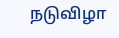நடுவிழா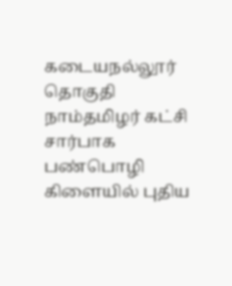கடையநல்லூர் தொகுதி நாம்தமிழர் கட்சி சார்பாக பண்பொழி கிளையில் புதிய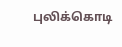புலிக்கொடி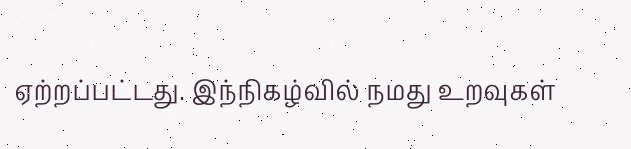ஏற்றப்பட்டது. இந்நிகழ்வில் நமது உறவுகள்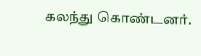கலந்து கொண்டனர்.